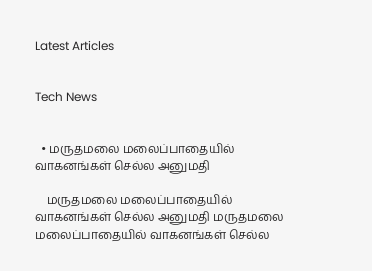Latest Articles


Tech News


  • மருதமலை மலைப்பாதையில் வாகனங்கள் செல்ல அனுமதி

    மருதமலை மலைப்பாதையில் வாகனங்கள் செல்ல அனுமதி மருதமலை மலைப்பாதையில் வாகனங்கள் செல்ல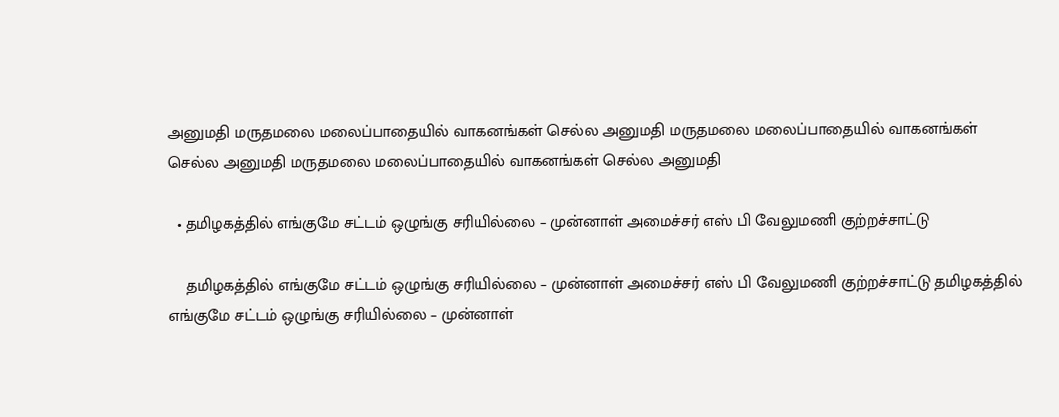அனுமதி மருதமலை மலைப்பாதையில் வாகனங்கள் செல்ல அனுமதி மருதமலை மலைப்பாதையில் வாகனங்கள் செல்ல அனுமதி மருதமலை மலைப்பாதையில் வாகனங்கள் செல்ல அனுமதி

  • தமிழகத்தில் எங்குமே சட்டம் ஒழுங்கு சரியில்லை – முன்னாள் அமைச்சர் எஸ் பி வேலுமணி குற்றச்சாட்டு

    தமிழகத்தில் எங்குமே சட்டம் ஒழுங்கு சரியில்லை – முன்னாள் அமைச்சர் எஸ் பி வேலுமணி குற்றச்சாட்டு தமிழகத்தில் எங்குமே சட்டம் ஒழுங்கு சரியில்லை – முன்னாள்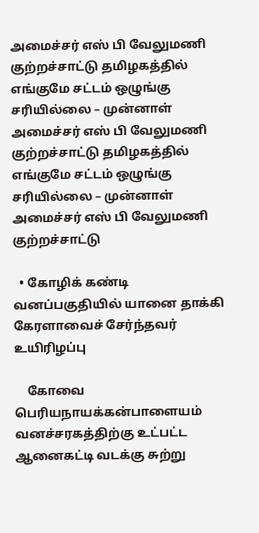அமைச்சர் எஸ் பி வேலுமணி குற்றச்சாட்டு தமிழகத்தில் எங்குமே சட்டம் ஒழுங்கு சரியில்லை – முன்னாள் அமைச்சர் எஸ் பி வேலுமணி குற்றச்சாட்டு தமிழகத்தில் எங்குமே சட்டம் ஒழுங்கு சரியில்லை – முன்னாள் அமைச்சர் எஸ் பி வேலுமணி குற்றச்சாட்டு

  • கோழிக் கண்டி வனப்பகுதியில் யானை தாக்கி கேரளாவைச் சேர்ந்தவர் உயிரிழப்பு

    கோவை பெரியநாயக்கன்பாளையம் வனச்சரகத்திற்கு உட்பட்ட ஆனைகட்டி வடக்கு சுற்று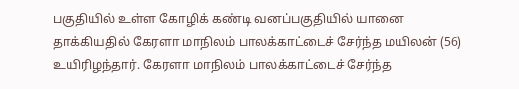பகுதியில் உள்ள கோழிக் கண்டி வனப்பகுதியில் யானை தாக்கியதில் கேரளா மாநிலம் பாலக்காட்டைச் சேர்ந்த மயிலன் (56) உயிரிழந்தார். கேரளா மாநிலம் பாலக்காட்டைச் சேர்ந்த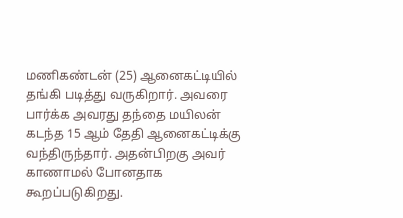மணிகண்டன் (25) ஆனைகட்டியில் தங்கி படித்து வருகிறார். அவரை பார்க்க அவரது தந்தை மயிலன் கடந்த 15 ஆம் தேதி ஆனைகட்டிக்கு வந்திருந்தார். அதன்பிறகு அவர் காணாமல் போனதாக கூறப்படுகிறது.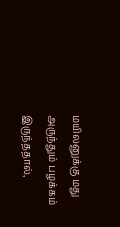மயிலனுக்கு மது அருந்தும் பழக்கம் இருந்ததால்,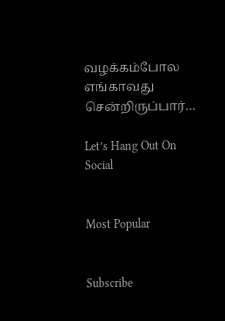வழக்கம்போல எங்காவது சென்றிருப்பார்…

Let’s Hang Out On Social


Most Popular


Subscribe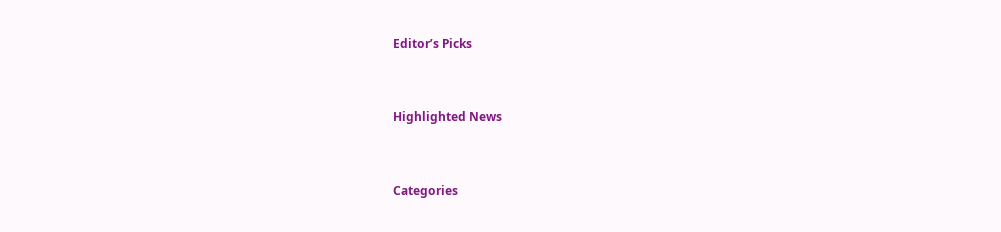Editor’s Picks


Highlighted News


Categories